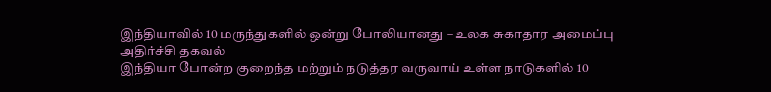இந்தியாவில் 10 மருந்துகளில் ஒன்று போலியானது – உலக சுகாதார அமைப்பு அதிர்ச்சி தகவல்
இந்தியா போன்ற குறைந்த மற்றும் நடுத்தர வருவாய் உள்ள நாடுகளில் 10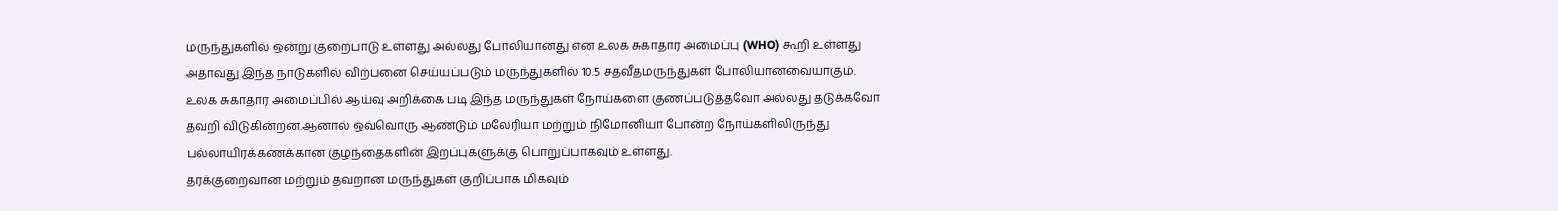மருந்துகளில் ஒன்று குறைபாடு உள்ளது அல்லது போலியானது என உலக சுகாதார அமைப்பு (WHO) கூறி உள்ளது அதாவது இந்த நாடுகளில் விற்பனை செய்யப்படும் மருந்துகளில் 10.5 சதவீதமருந்துகள் போலியானவையாகும்.
உலக சுகாதார அமைப்பில் ஆய்வு அறிக்கை படி இந்த மருந்துகள் நோய்களை குணப்படுத்தவோ அல்லது தடுக்கவோ தவறி விடுகின்றன.ஆனால் ஒவ்வொரு ஆண்டும் மலேரியா மற்றும் நிமோனியா போன்ற நோய்களிலிருந்து பல்லாயிரக்கணக்கான குழந்தைகளின் இறப்புகளுக்கு பொறுப்பாகவும் உள்ளது.
தரக்குறைவான மற்றும் தவறான மருந்துகள் குறிப்பாக மிகவும்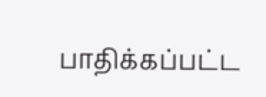பாதிக்கப்பட்ட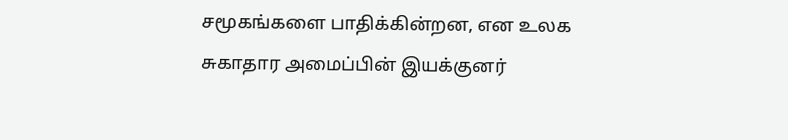சமூகங்களை பாதிக்கின்றன, என உலக சுகாதார அமைப்பின் இயக்குனர்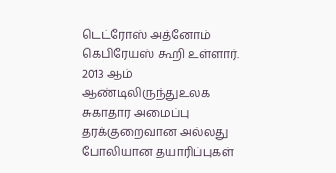டெட்ரோஸ் அத்னோம் கெபிரேயஸ் கூறி உள்ளார்.
2013 ஆம் ஆண்டிலிருந்துஉலக சுகாதார அமைப்பு தரக்குறைவான அல்லது போலியான தயாரிப்புகள்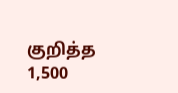குறித்த 1,500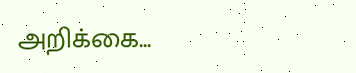அறிக்கை...